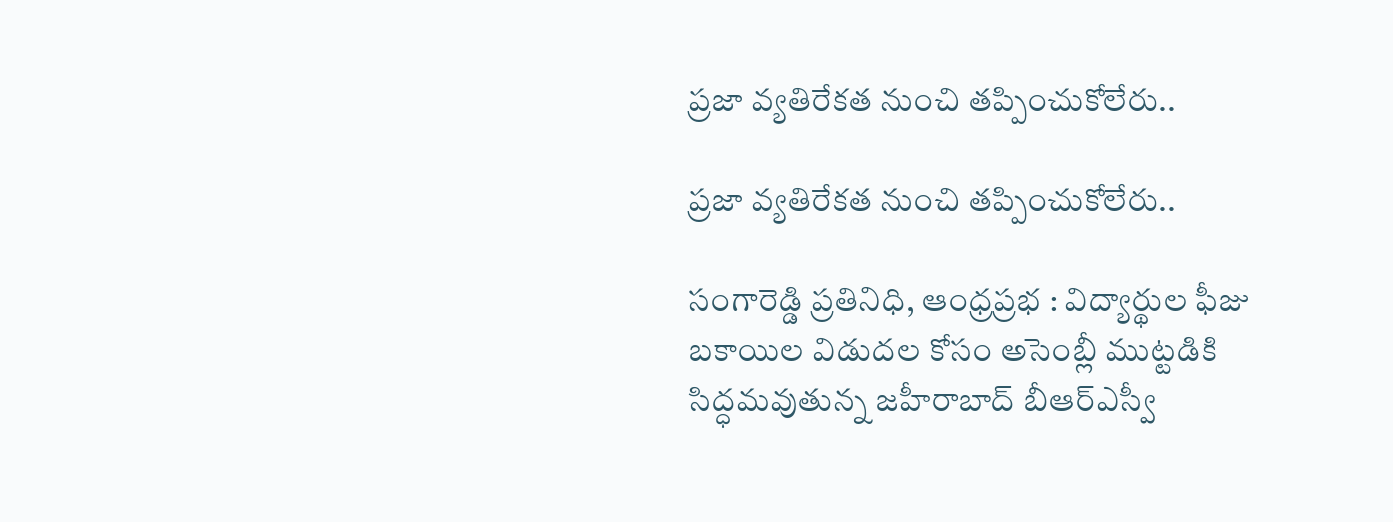ప్రజా వ్యతిరేకత నుంచి తప్పించుకోలేరు..

ప్రజా వ్యతిరేకత నుంచి తప్పించుకోలేరు..

సంగారెడ్డి ప్రతినిధి, ఆంధ్రప్రభ : విద్యార్థుల ఫీజు బకాయిల విడుదల కోసం అసెంబ్లీ ముట్టడికి సిద్ధమవుతున్న జహీరాబాద్ బీఆర్ఎస్వీ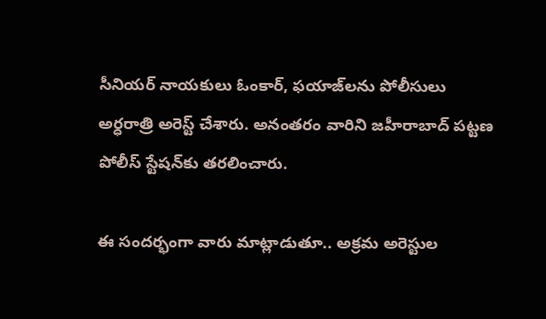సీనియర్ నాయకులు ఓంకార్, ఫయాజ్‌లను పోలీసులు అర్ధరాత్రి అరెస్ట్ చేశారు. అనంతరం వారిని జహీరాబాద్ పట్టణ పోలీస్ స్టేషన్‌కు తరలించారు.

ఈ సందర్భంగా వారు మాట్లాడుతూ.. అక్రమ అరెస్టుల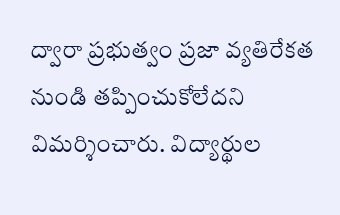ద్వారా ప్రభుత్వం ప్రజా వ్యతిరేకత నుండి తప్పించుకోలేదని విమర్శించారు. విద్యార్థుల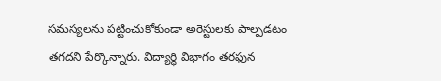సమస్యలను పట్టించుకోకుండా అరెస్టులకు పాల్పడటం తగదని పేర్కొన్నారు. విద్యార్థి విభాగం తరఫున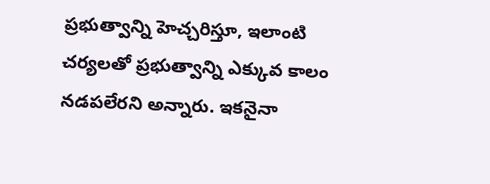ప్రభుత్వాన్ని హెచ్చరిస్తూ, ఇలాంటి చర్యలతో ప్రభుత్వాన్ని ఎక్కువ కాలం నడపలేరని అన్నారు. ఇకనైనా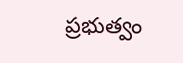ప్రభుత్వం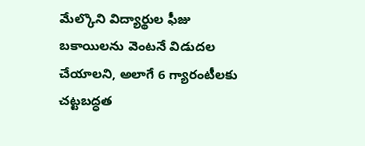మేల్కొని విద్యార్థుల ఫీజు బకాయిలను వెంటనే విడుదల చేయాలని, అలాగే 6 గ్యారంటీలకు చట్టబద్ధత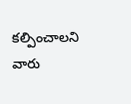కల్పించాలని వారు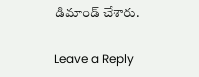డిమాండ్ చేశారు.

Leave a Reply